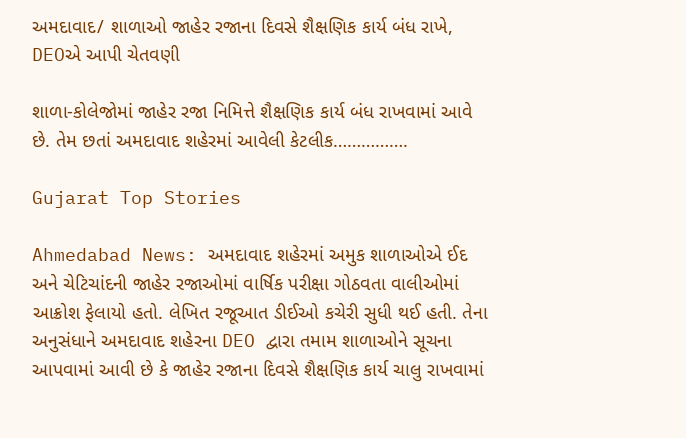અમદાવાદ/ શાળાઓ જાહેર રજાના દિવસે શૈક્ષણિક કાર્ય બંધ રાખે, DEOએ આપી ચેતવણી

શાળા-કોલેજોમાં જાહેર રજા નિમિત્તે શૈક્ષણિક કાર્ય બંધ રાખવામાં આવે છે. તેમ છતાં અમદાવાદ શહેરમાં આવેલી કેટલીક…………….

Gujarat Top Stories

Ahmedabad News: અમદાવાદ શહેરમાં અમુક શાળાઓએ ઈદ અને ચેટિચાંદની જાહેર રજાઓમાં વાર્ષિક પરીક્ષા ગોઠવતા વાલીઓમાં આક્રોશ ફેલાયો હતો. લેખિત રજૂઆત ડીઈઓ કચેરી સુધી થઈ હતી. તેના અનુસંધાને અમદાવાદ શહેરના DEO દ્વારા તમામ શાળાઓને સૂચના આપવામાં આવી છે કે જાહેર રજાના દિવસે શૈક્ષણિક કાર્ય ચાલુ રાખવામાં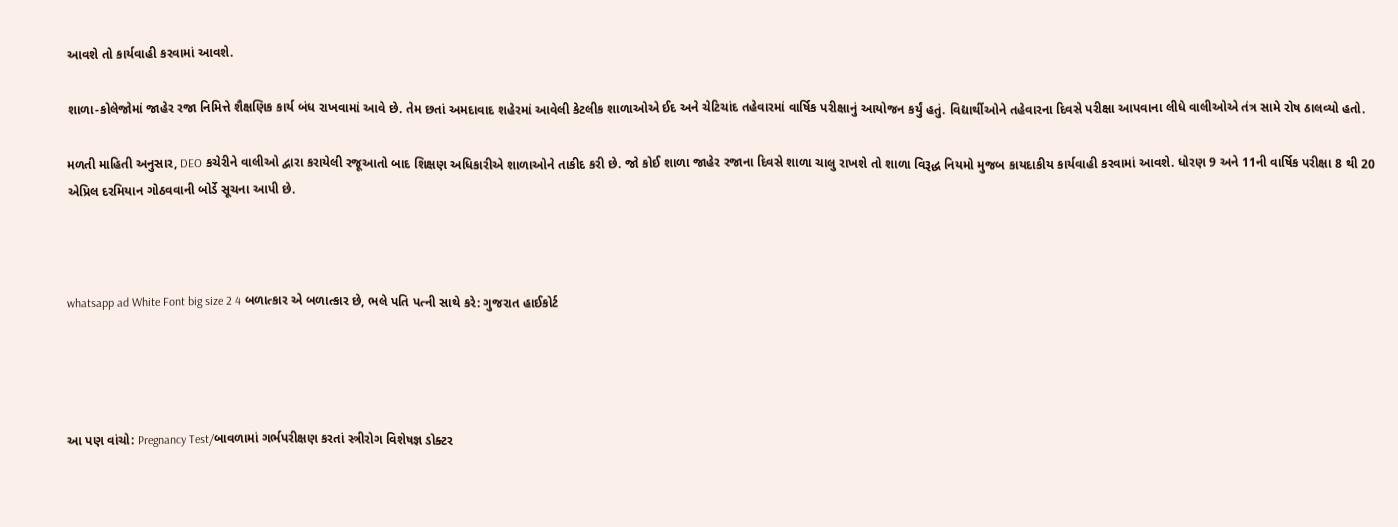આવશે તો કાર્યવાહી કરવામાં આવશે.

શાળા-કોલેજોમાં જાહેર રજા નિમિત્તે શૈક્ષણિક કાર્ય બંધ રાખવામાં આવે છે. તેમ છતાં અમદાવાદ શહેરમાં આવેલી કેટલીક શાળાઓએ ઈદ અને ચેટિચાંદ તહેવારમાં વાર્ષિક પરીક્ષાનું આયોજન કર્યું હતું. વિદ્યાર્થીઓને તહેવારના દિવસે પરીક્ષા આપવાના લીધે વાલીઓએ તંત્ર સામે રોષ ઠાલવ્યો હતો.

મળતી માહિતી અનુસાર, DEO કચેરીને વાલીઓ દ્વારા કરાયેલી રજૂઆતો બાદ શિક્ષણ અધિકારીએ શાળાઓને તાકીદ કરી છે. જો કોઈ શાળા જાહેર રજાના દિવસે શાળા ચાલુ રાખશે તો શાળા વિરૂદ્ધ નિયમો મુજબ કાયદાકીય કાર્યવાહી કરવામાં આવશે. ધોરણ 9 અને 11ની વાર્ષિક પરીક્ષા 8 થી 20 એપ્રિલ દરમિયાન ગોઠવવાની બોર્ડે સૂચના આપી છે.



whatsapp ad White Font big size 2 4 બળાત્કાર એ બળાત્કાર છે, ભલે પતિ પત્ની સાથે કરે: ગુજરાત હાઈકોર્ટ




આ પણ વાંચો: Pregnancy Test/બાવળામાં ગર્ભપરીક્ષણ કરતાં સ્ત્રીરોગ વિશેષજ્ઞ ડોક્ટર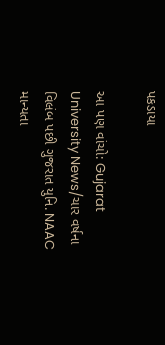પકડાયા

આ પણ વાંચો: Gujarat University News/ચાર વર્ષના વિલંબ પછી ગુજરાત યુનિ. NAAC માન્યતા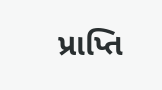પ્રાપ્તિ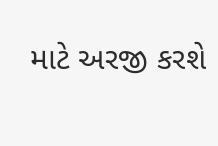માટે અરજી કરશે